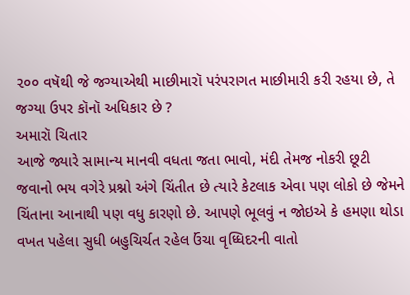૨૦૦ વષૅથી જે જગ્યાએથી માછીમારૉ પરંપરાગત માછીમારી કરી રહયા છે, તે જગ્યા ઉપર કૉનૉ અધિકાર છે ?
અમારૉ ચિતાર
આજે જ્યારે સામાન્ય માનવી વધતા જતા ભાવો, મંદી તેમજ નોકરી છૂટી જવાનો ભય વગેરે પ્રશ્નો અંગે ચિંતીત છે ત્યારે કેટલાક એવા પણ લોકો છે જેમને ચિંતાના આનાથી પણ વધુ કારણો છે. આપણે ભૂલવું ન જોઇએ કે હમણા થોડા વખત પહેલા સુધી બહુચિર્ચત રહેલ ઉંચા વૃધ્ધિદરની વાતો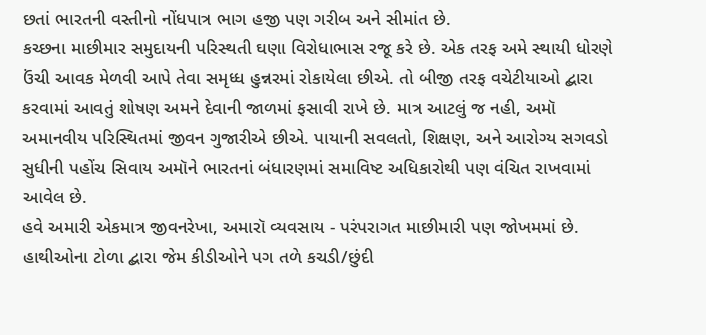છતાં ભારતની વસ્તીનો નોંધપાત્ર ભાગ હજી પણ ગરીબ અને સીમાંત છે.
કચ્છના માછીમાર સમુદાયની પરિસ્થતી ઘણા વિરોધાભાસ રજૂ કરે છે. એક તરફ અમે સ્થાયી ધોરણે ઉંચી આવક મેળવી આપે તેવા સમૃધ્ધ હુન્નરમાં રોકાયેલા છીએ. તો બીજી તરફ વચેટીયાઓ દ્બારા કરવામાં આવતું શોષણ અમને દેવાની જાળમાં ફસાવી રાખે છે. માત્ર આટલું જ નહી, અમૉ અમાનવીય પરિસ્થિતમાં જીવન ગુજારીએ છીએ. પાયાની સવલતો, શિક્ષણ, અને આરોગ્ય સગવડો સુધીની પહોંચ સિવાય અમૉને ભારતનાં બંધારણમાં સમાવિષ્ટ અધિકારોથી પણ વંચિત રાખવામાં આવેલ છે.
હવે અમારી એકમાત્ર જીવનરેખા, અમારૉ વ્યવસાય - પરંપરાગત માછીમારી પણ જોખમમાં છે. હાથીઓના ટોળા દ્બારા જેમ કીડીઓને પગ તળે કચડી/છુંદી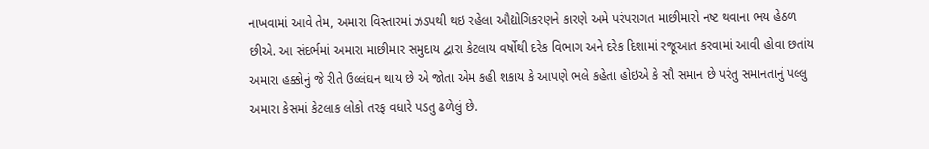નાખવામાં આવે તેમ, અમારા વિસ્તારમાં ઝડપથી થઇ રહેલા ઔદ્યોગિકરણને કારણે અમે પરંપરાગત માછીમારો નષ્ટ થવાના ભય હેઠળ છીએ. આ સંદર્ભમાં અમારા માછીમાર સમુદાય દ્વારા કેટલાય વર્ષોથી દરેક વિભાગ અને દરેક દિશામાં રજૂઆત કરવામાં આવી હોવા છતાંય અમારા હક્કોનું જે રીતે ઉલ્લંઘન થાય છે એ જોતા એમ કહી શકાય કે આપણે ભલે કહેતા હોઇએ કે સૌ સમાન છે પરંતુ સમાનતાનું પલ્લુ અમારા કેસમાં કેટલાક લોકો તરફ વધારે પડતુ ઢળેલું છે.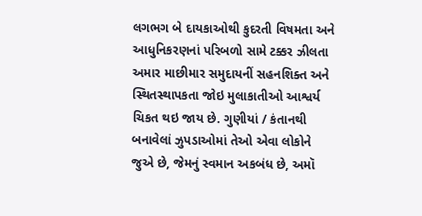લગભગ બે દાયકાઓથી કુદરતી વિષમતા અને આધુનિકરણનાં પરિબળો સામે ટક્કર ઝીલતા અમાર માછીમાર સમુદાયનીં સહનશિક્ત અને સ્થિતસ્થાપકતા જોઇ મુલાકાતીઓ આશ્વર્ય ચિકત થઇ જાય છે. ગુણીયાં / કંતાનથી બનાવેલાં ઝુપડાઓમાં તેઓ એવા લોકોને જુએ છે, જેમનું સ્વમાન અકબંધ છે, અમૉ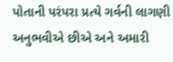પોતાની પરંપરા પ્રત્યે ગર્વની લાગણી અનુભવીએ છીએ અને અમારી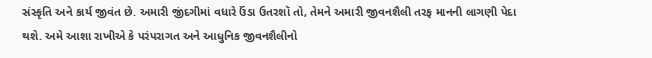સંસ્કૃતિ અને કાર્ય જીવંત છે. અમારી જીંદગીમાં વધારે ઉંડા ઉતરશૉ તો, તેમને અમારી જીવનશૈલી તરફ માનની લાગણી પેદા થશે. અમે આશા રાખીએ કે પરંપરાગત અને આધુનિક જીવનશૈલીનો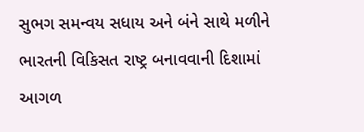સુભગ સમન્વય સધાય અને બંને સાથે મળીને ભારતની વિકિસત રાષ્ટ્ર બનાવવાની દિશામાં આગળ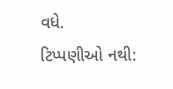વધે.
ટિપ્પણીઓ નથી: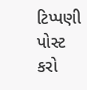ટિપ્પણી પોસ્ટ કરો